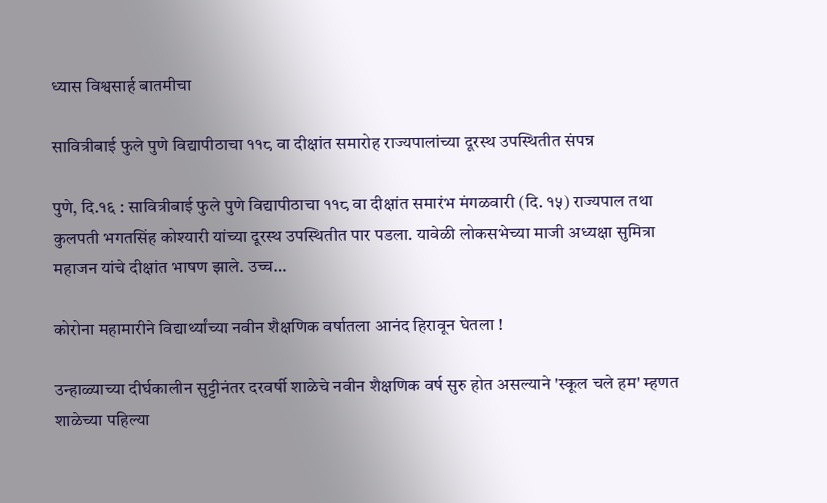ध्यास विश्वसार्ह बातमीचा

सावित्रीबाई फुले पुणे विद्यापीठाचा ११८ वा दीक्षांत समारोह राज्यपालांच्या दूरस्थ उपस्थितीत संपन्न

पुणे, दि.१६ : सावित्रीबाई फुले पुणे विद्यापीठाचा ११८ वा दीक्षांत समारंभ मंगळवारी (दि. १५) राज्यपाल तथा कुलपती भगतसिंह कोश्यारी यांच्या दूरस्थ उपस्थितीत पार पडला. यावेळी लोकसभेच्या माजी अध्यक्षा सुमित्रा महाजन यांचे दीक्षांत भाषण झाले. उच्च…

कोरोना महामारीने विद्यार्थ्यांच्या नवीन शैक्षणिक वर्षातला आनंद हिरावून घेतला !

उन्हाळ्याच्या दीर्घकालीन सुट्टीनंतर दरवर्षी शाळेचे नवीन शैक्षणिक वर्ष सुरु होत असल्याने 'स्कूल चले हम' म्हणत शाळेच्या पहिल्या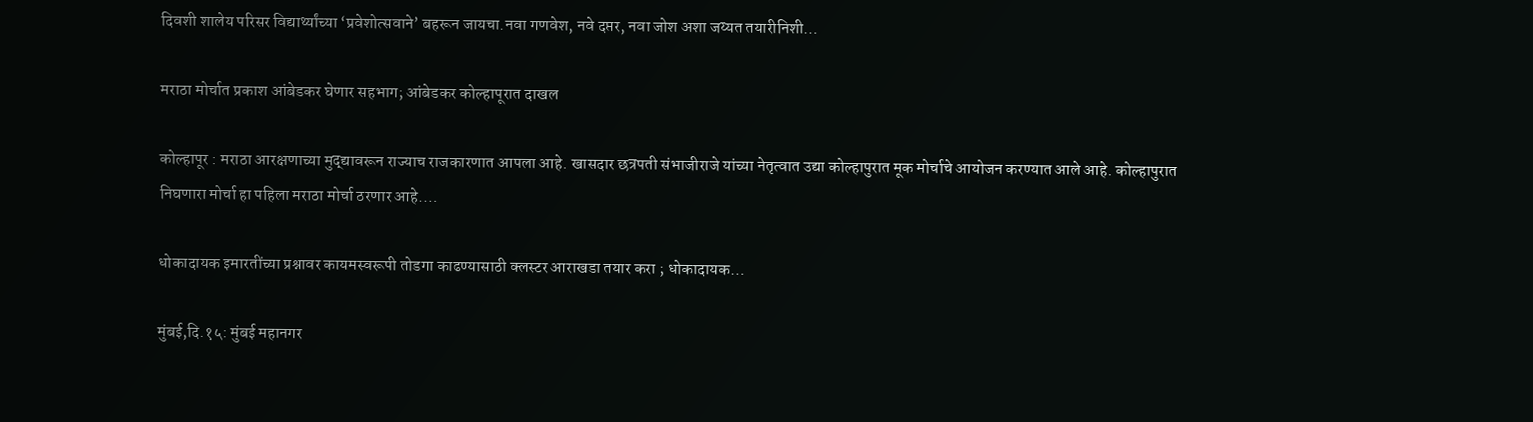दिवशी शालेय परिसर विद्यार्थ्यांच्या ‘प्रवेशोत्सवाने’ बहरून जायचा.नवा गणवेश, नवे दप्तर, नवा जोश अशा जय्यत तयारीनिशी…

मराठा मोर्चात प्रकाश आंबेडकर घेणार सहभाग; आंबेडकर कोल्हापूरात दाखल

कोल्हापूर : मराठा आरक्षणाच्या मुद्द्यावरून राज्याच राजकारणात आपला आहे. खासदार छत्रपती संभाजीराजे यांच्या नेतृत्वात उद्या कोल्हापुरात मूक मोर्चाचे आयोजन करण्यात आले आहे. कोल्हापुरात निघणारा मोर्चा हा पहिला मराठा मोर्चा ठरणार आहे.…

धोकादायक इमारतींच्या प्रश्नावर कायमस्वरूपी तोडगा काढण्यासाठी क्लस्टर आराखडा तयार करा ; धोकादायक…

मुंबई,दि.१५: मुंबई महानगर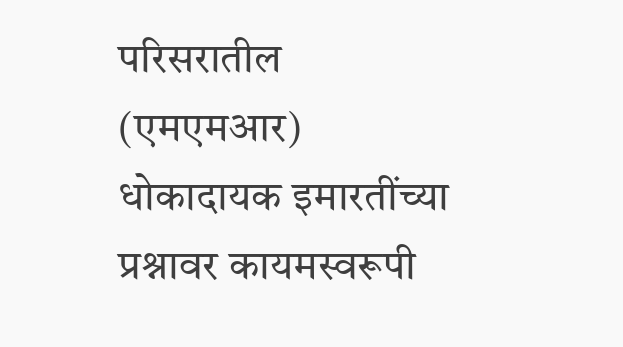परिसरातील (एमएमआर) धोकादायक इमारतींच्या प्रश्नावर कायमस्वरूपी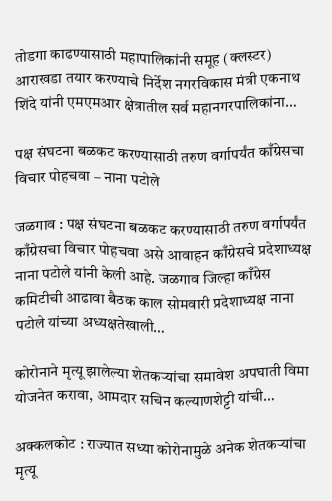तोडगा काढण्यासाठी महापालिकांनी समूह (क्लस्टर) आराखडा तयार करण्याचे निर्देश नगरविकास मंत्री एकनाथ शिंदे यांनी एमएमआर क्षेत्रातील सर्व महानगरपालिकांना…

पक्ष संघटना बळकट करण्यासाठी तरुण वर्गापर्यंत काँग्रेसचा विचार पोहचवा – नाना पटोले

जळगाव : पक्ष संघटना बळकट करण्यासाठी तरुण वर्गापर्यंत काँग्रेसचा विचार पोहचवा असे आवाहन काँग्रेसचे प्रदेशाध्यक्ष नाना पटोले यांनी केली आहे. जळगाव जिल्हा काँग्रेस कमिटीची आढावा बैठक काल सोमवारी प्रदेशाध्यक्ष नाना पटोले यांच्या अध्यक्षतेखाली…

कोरोनाने मृत्यू झालेल्या शेतकऱ्यांचा समावेश अपघाती विमा योजनेत करावा, आमदार सचिन कल्याणशेट्टी यांची…

अक्कलकोट : राज्यात सध्या कोरोनामुळे अनेक शेतकऱ्यांचा मृत्यू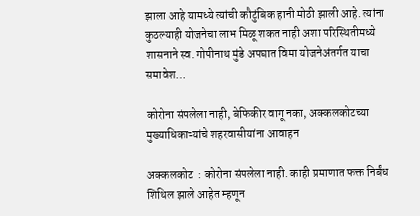झाला आहे यामध्ये त्यांची कौटुंबिक हानी मोठी झाली आहे. त्यांना कुठल्याही योजनेचा लाभ मिळू शकत नाही अशा परिस्थितीमध्ये शासनाने स्व. गोपीनाथ मुंडे अपघात विमा योजनेअंतर्गत याचा समावेश…

कोरोना संपलेला नाही, बेफिकीर वागू नका, अक्कलकोटच्या मुख्याधिकाऱ्यांचे शहरवासीयांना आवाहन

अक्कलकोट  : कोरोना संपलेला नाही. काही प्रमाणात फक्त निर्बंध शिथिल झाले आहेत म्हणून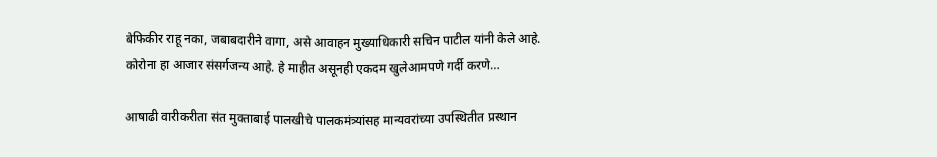बेफिकीर राहू नका, जबाबदारीने वागा, असे आवाहन मुख्याधिकारी सचिन पाटील यांनी केले आहे. कोरोना हा आजार संसर्गजन्य आहे. हे माहीत असूनही एकदम खुलेआमपणे गर्दी करणे…

आषाढी वारीकरीता संत मुक्ताबाई पालखीचे पालकमंत्र्यांसह मान्यवरांच्या उपस्थितीत प्रस्थान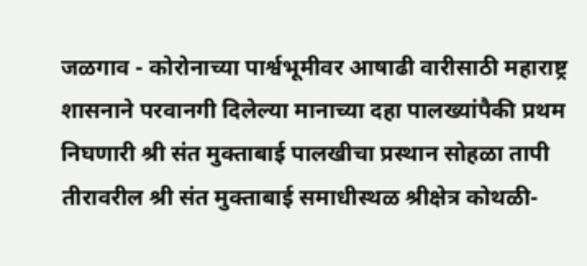जळगाव - कोरोनाच्या पार्श्वभूमीवर आषाढी वारीसाठी महाराष्ट्र शासनाने परवानगी दिलेल्या मानाच्या दहा पालख्यांपैकी प्रथम निघणारी श्री संत मुक्ताबाई पालखीचा प्रस्थान सोहळा तापी तीरावरील श्री संत मुक्ताबाई समाधीस्थळ श्रीक्षेत्र कोथळी-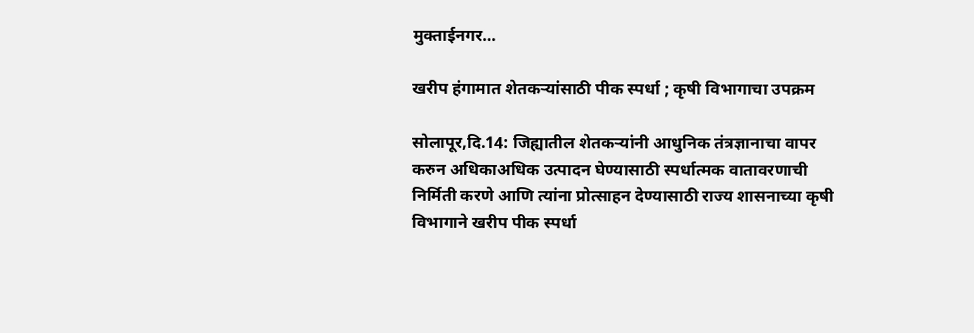मुक्ताईनगर…

खरीप हंगामात शेतकऱ्यांसाठी पीक स्पर्धा ; कृषी विभागाचा उपक्रम

सोलापूर,दि.14: जिह्यातील शेतकऱ्यांनी आधुनिक तंत्रज्ञानाचा वापर करुन अधिकाअधिक उत्पादन घेण्यासाठी स्पर्धात्मक वातावरणाची निर्मिती करणे आणि त्यांना प्रोत्साहन देण्यासाठी राज्य शासनाच्या कृषी विभागाने खरीप पीक स्पर्धा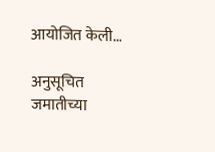आयोजित केली…

अनुसूचित जमातीच्या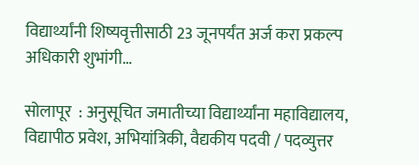विद्यार्थ्यांनी शिष्यवृत्तीसाठी 23 जूनपर्यंत अर्ज करा प्रकल्प अधिकारी शुभांगी…

सोलापूर  : अनुसूचित जमातीच्या विद्यार्थ्यांना महाविद्यालय, विद्यापीठ प्रवेश, अभियांत्रिकी, वैद्यकीय पदवी / पदव्युत्तर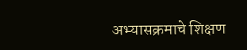अभ्यासक्रमाचे शिक्षण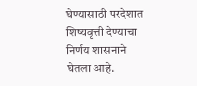घेण्यासाठी परदेशात शिष्यवृत्ती देण्याचा निर्णय शासनाने घेतला आहे.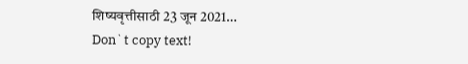शिष्यवृत्तीसाठी 23 जून 2021…
Don`t copy text!